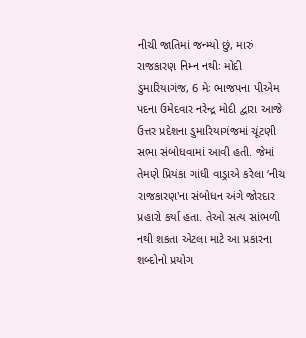નીચી જાતિમાં જન્મ્યો છું, મારું રાજકારણ નિમ્ન નથીઃ મોદી
ડુમારિયાગંજ, 6 મેઃ ભાજપના પીએમ પદના ઉમેદવાર નરેન્દ્ર મોદી દ્વારા આજે ઉત્તર પ્રદેશના ડુમારિયાગંજમાં ચૂંટણી સભા સંબોધવામાં આવી હતી. જેમાં તેમણે પ્રિયંકા ગાંધી વાડ્રાએ કરેલા ‘નીચ રાજકારણ'ના સંબોધન અંગે જોરદાર પ્રહારો કર્યા હતા. તેઓ સત્ય સાંભળી નથી શકતા એટલા માટે આ પ્રકારના શબ્દોનો પ્રયોગ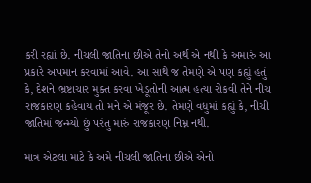કરી રહ્યાં છે. નીચલી જાતિના છીએ તેનો અર્થ એ નથી કે અમારું આ પ્રકારે અપમાન કરવામાં આવે. આ સાથે જ તેમણે એ પણ કહ્યું હતું કે, દેશને ભ્રષ્ટાચાર મુક્ત કરવા ખેડૂતોની આત્મ હત્યા રોકવી તેને નીચ રાજકારણ કહેવાય તો મને એ મંજૂર છે. તેમણે વધુમાં કહ્યું કે, નીચી જાતિમાં જન્મ્યો છું પરંતુ મારું રાજકારણ નિમ્ન નથી.

માત્ર એટલા માટે કે અમે નીચલી જાતિના છીએ એનો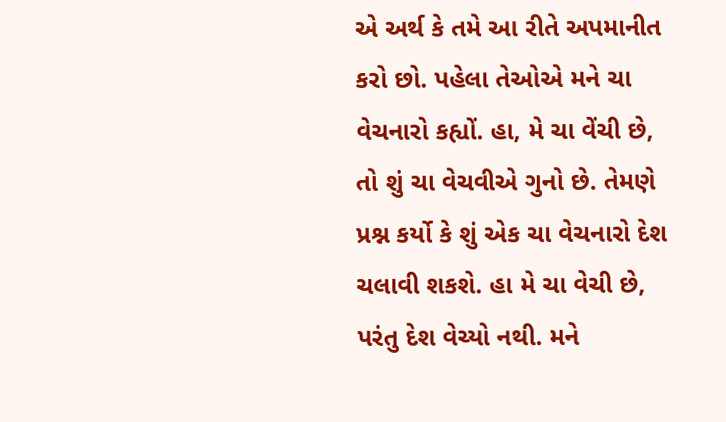એ અર્થ કે તમે આ રીતે અપમાનીત કરો છો. પહેલા તેઓએ મને ચા વેચનારો કહ્યોં. હા, મે ચા વેંચી છે, તો શું ચા વેચવીએ ગુનો છે. તેમણે પ્રશ્ન કર્યો કે શું એક ચા વેચનારો દેશ ચલાવી શકશે. હા મે ચા વેચી છે, પરંતુ દેશ વેચ્યો નથી. મને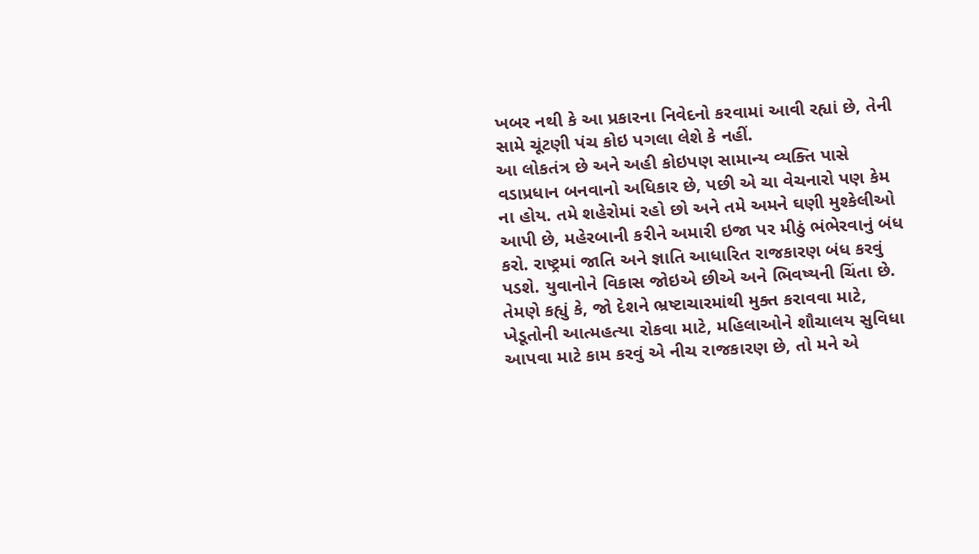ખબર નથી કે આ પ્રકારના નિવેદનો કરવામાં આવી રહ્યાં છે, તેની સામે ચૂંટણી પંચ કોઇ પગલા લેશે કે નહીં.
આ લોકતંત્ર છે અને અહી કોઇપણ સામાન્ય વ્યક્તિ પાસે વડાપ્રધાન બનવાનો અધિકાર છે, પછી એ ચા વેચનારો પણ કેમ ના હોય. તમે શહેરોમાં રહો છો અને તમે અમને ઘણી મુશ્કેલીઓ આપી છે, મહેરબાની કરીને અમારી ઇજા પર મીઠું ભંભેરવાનું બંધ કરો. રાષ્ટ્રમાં જાતિ અને જ્ઞાતિ આધારિત રાજકારણ બંધ કરવું પડશે. યુવાનોને વિકાસ જોઇએ છીએ અને ભિવષ્યની ચિંતા છે. તેમણે કહ્યું કે, જો દેશને ભ્રષ્ટાચારમાંથી મુક્ત કરાવવા માટે, ખેડૂતોની આત્મહત્યા રોકવા માટે, મહિલાઓને શૌચાલય સુવિધા આપવા માટે કામ કરવું એ નીચ રાજકારણ છે, તો મને એ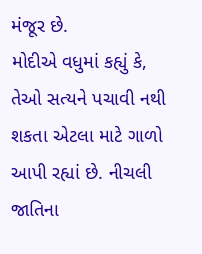મંજૂર છે.
મોદીએ વધુમાં કહ્યું કે, તેઓ સત્યને પચાવી નથી શકતા એટલા માટે ગાળો આપી રહ્યાં છે. નીચલી જાતિના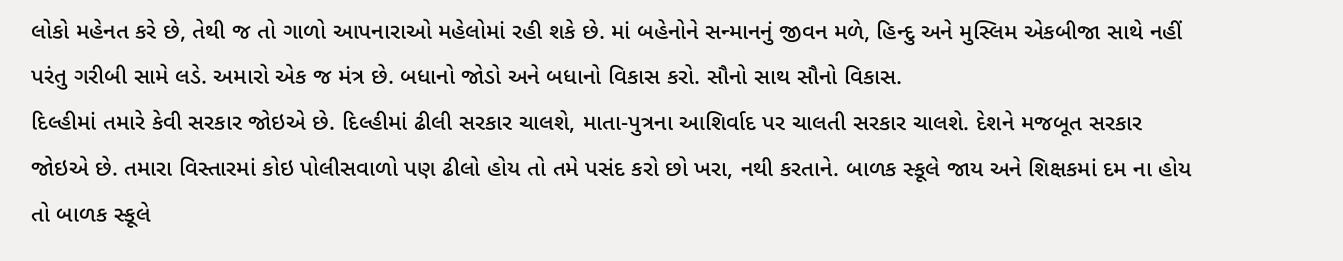લોકો મહેનત કરે છે, તેથી જ તો ગાળો આપનારાઓ મહેલોમાં રહી શકે છે. માં બહેનોને સન્માનનું જીવન મળે, હિન્દુ અને મુસ્લિમ એકબીજા સાથે નહીં પરંતુ ગરીબી સામે લડે. અમારો એક જ મંત્ર છે. બધાનો જોડો અને બધાનો વિકાસ કરો. સૌનો સાથ સૌનો વિકાસ.
દિલ્હીમાં તમારે કેવી સરકાર જોઇએ છે. દિલ્હીમાં ઢીલી સરકાર ચાલશે, માતા-પુત્રના આશિર્વાદ પર ચાલતી સરકાર ચાલશે. દેશને મજબૂત સરકાર જોઇએ છે. તમારા વિસ્તારમાં કોઇ પોલીસવાળો પણ ઢીલો હોય તો તમે પસંદ કરો છો ખરા, નથી કરતાને. બાળક સ્કૂલે જાય અને શિક્ષકમાં દમ ના હોય તો બાળક સ્કૂલે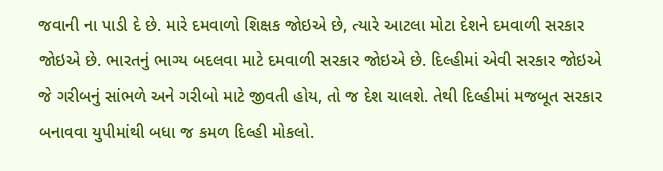જવાની ના પાડી દે છે. મારે દમવાળો શિક્ષક જોઇએ છે, ત્યારે આટલા મોટા દેશને દમવાળી સરકાર જોઇએ છે. ભારતનું ભાગ્ય બદલવા માટે દમવાળી સરકાર જોઇએ છે. દિલ્હીમાં એવી સરકાર જોઇએ જે ગરીબનું સાંભળે અને ગરીબો માટે જીવતી હોય, તો જ દેશ ચાલશે. તેથી દિલ્હીમાં મજબૂત સરકાર બનાવવા યુપીમાંથી બધા જ કમળ દિલ્હી મોકલો.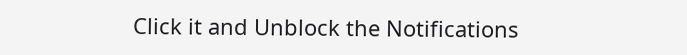Click it and Unblock the Notifications